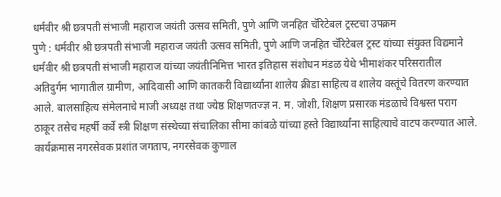धर्मवीर श्री छत्रपती संभाजी महाराज जयंती उत्सव समिती, पुणे आणि जनहित चॅरिटेबल ट्रस्टचा उपक्रम
पुणे : धर्मवीर श्री छत्रपती संभाजी महाराज जयंती उत्सव समिती, पुणे आणि जनहित चॅरिटेबल ट्रस्ट यांच्या संयुक्त विद्यमाने धर्मवीर श्री छत्रपती संभाजी महाराज यांच्या जयंतीनिमित्त भारत इतिहास संशोधन मंडळ येथे भीमाशंकर परिसरातील अतिदुर्गम भागातील ग्रामीण, आदिवासी आणि कातकरी विद्यार्थ्यांना शालेय क्रीडा साहित्य व शालेय वस्तूंचे वितरण करण्यात आले. बालसाहित्य संमेलनाचे माजी अध्यक्ष तथा ज्येष्ठ शिक्षणतज्ज्ञ न. म. जोशी, शिक्षण प्रसारक मंडळाचे विश्वस्त पराग ठाकूर तसेच महर्षी कर्वे स्त्री शिक्षण संस्थेच्या संचालिका सीमा कांबळे यांच्या हस्ते विद्यार्थ्यांना साहित्याचे वाटप करण्यात आले.
कार्यक्रमास नगरसेवक प्रशांत जगताप, नगरसेवक कुणाल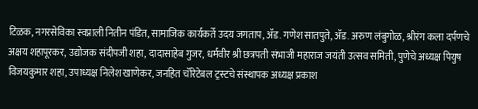टिळक, नगरसेविका स्वप्नाली नितीन पंडित, सामाजिक कार्यकर्ते उदय जगताप, ॲड. गणेश सातपुते, ॲड. अरुण लंबुगोळ, श्रीरंग कला दर्पणचे अक्षय शहापूरकर, उद्योजक संदीपजी शहा, दादासाहेब गुजर, धर्मवीर श्री छत्रपती संभाजी महाराज जयंती उत्सव समिती, पुणेचे अध्यक्ष पियुष विजयकुमार शहा, उपाध्यक्ष निलेश खाणेकर, जनहित चॅरिटेबल ट्रस्टचे संस्थापक अध्यक्ष प्रकाश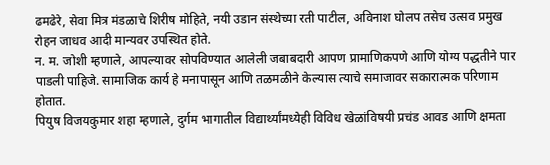ढमढेरे, सेवा मित्र मंडळाचे शिरीष मोहिते, नयी उडान संस्थेच्या रती पाटील, अविनाश घोलप तसेच उत्सव प्रमुख रोहन जाधव आदी मान्यवर उपस्थित होते.
न. म. जोशी म्हणाले, आपल्यावर सोपविण्यात आलेली जबाबदारी आपण प्रामाणिकपणे आणि योग्य पद्धतीने पार पाडली पाहिजे. सामाजिक कार्य हे मनापासून आणि तळमळीने केल्यास त्याचे समाजावर सकारात्मक परिणाम होतात.
पियुष विजयकुमार शहा म्हणाले, दुर्गम भागातील विद्यार्थ्यांमध्येही विविध खेळांविषयी प्रचंड आवड आणि क्षमता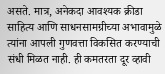असते. मात्र, अनेकदा आवश्यक क्रीडा साहित्य आणि साधनसामग्रीच्या अभावामुळे त्यांना आपली गुणवत्ता विकसित करण्याची संधी मिळत नाही. ही कमतरता दूर व्हावी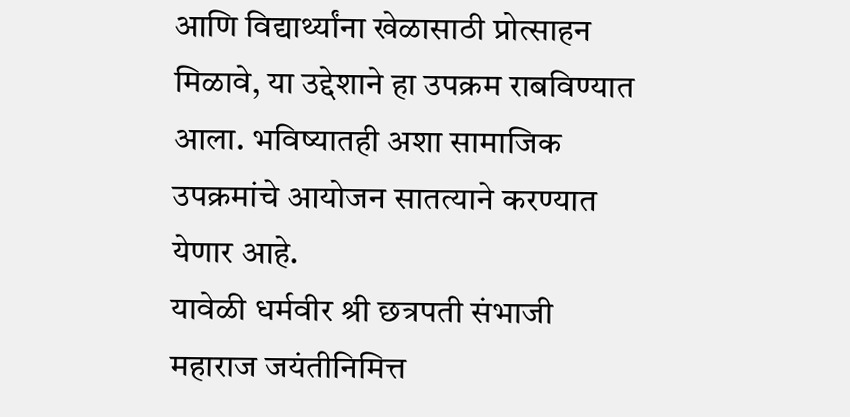आणि विद्यार्थ्यांना खेळासाठी प्रोत्साहन मिळावे, या उद्देशाने हा उपक्रम राबविण्यात आला. भविष्यातही अशा सामाजिक उपक्रमांचे आयोजन सातत्याने करण्यात येणार आहे.
यावेळी धर्मवीर श्री छत्रपती संभाजी महाराज जयंतीनिमित्त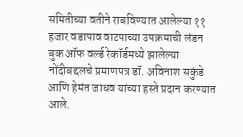समितीच्या वतीने राबविण्यात आलेल्या ११ हजार वडापाव वाटपाच्या उपक्रमाची लंडन बुक ऑफ वर्ल्ड रेकॉर्डमध्ये झालेल्या नोंदीबद्दलचे प्रमाणपत्र डॉ. अविनाश सकुंडे आणि हेमंत जाधव यांच्या हस्ते प्रदान करण्यात आले.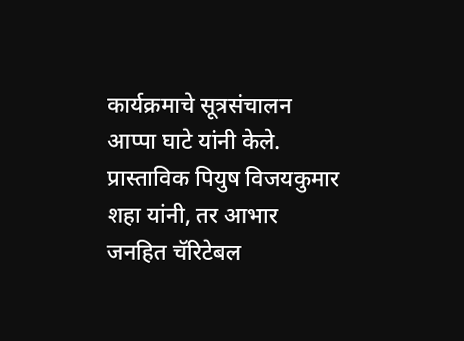कार्यक्रमाचे सूत्रसंचालन आप्पा घाटे यांनी केले. प्रास्ताविक पियुष विजयकुमार शहा यांनी, तर आभार जनहित चॅरिटेबल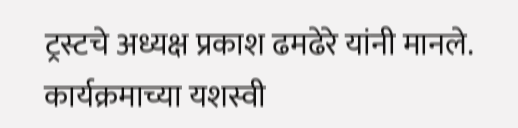ट्रस्टचे अध्यक्ष प्रकाश ढमढेरे यांनी मानले. कार्यक्रमाच्या यशस्वी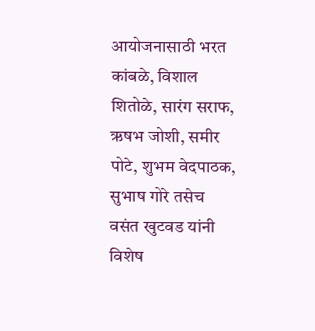आयोजनासाठी भरत कांबळे, विशाल शितोळे, सारंग सराफ, ऋषभ जोशी, समीर पोटे, शुभम वेदपाठक, सुभाष गोरे तसेच वसंत खुटवड यांनी विशेष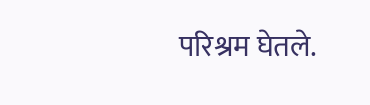परिश्रम घेतले.